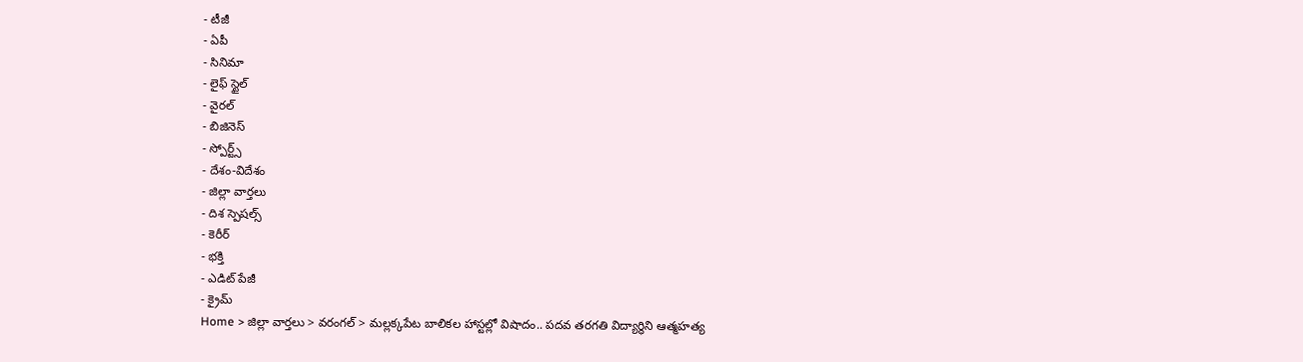- టీజీ
- ఏపీ
- సినిమా
- లైఫ్ స్టైల్
- వైరల్
- బిజినెస్
- స్పోర్ట్స్
- దేశం-విదేశం
- జిల్లా వార్తలు
- దిశ స్పెషల్స్
- కెరీర్
- భక్తి
- ఎడిట్ పేజీ
- క్రైమ్
Home > జిల్లా వార్తలు > వరంగల్ > మల్లక్కపేట బాలికల హాస్టల్లో విషాదం.. పదవ తరగతి విద్యార్థిని ఆత్మహత్య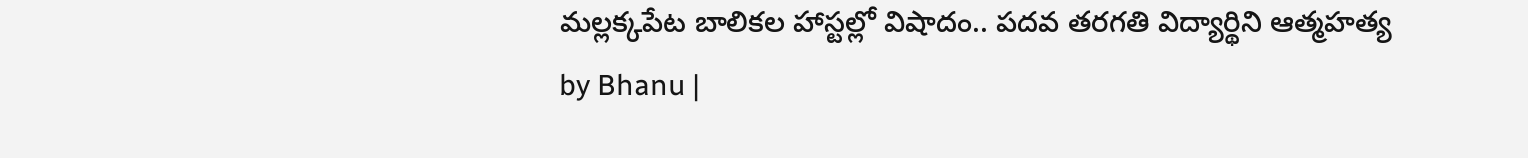మల్లక్కపేట బాలికల హాస్టల్లో విషాదం.. పదవ తరగతి విద్యార్థిని ఆత్మహత్య
by Bhanu |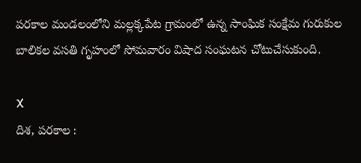పరకాల మండలంలోని మల్లక్కపేట గ్రామంలో ఉన్న సాంఘిక సంక్షేమ గురుకుల బాలికల వసతి గృహంలో సోమవారం విషాద సంఘటన చోటుచేసుకుంది.

X
దిశ, పరకాల :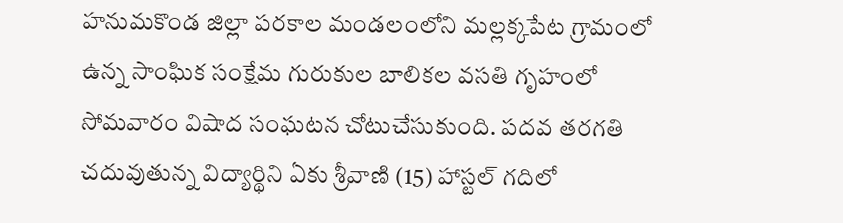హనుమకొండ జిల్లా పరకాల మండలంలోని మల్లక్కపేట గ్రామంలో ఉన్న సాంఘిక సంక్షేమ గురుకుల బాలికల వసతి గృహంలో సోమవారం విషాద సంఘటన చోటుచేసుకుంది. పదవ తరగతి చదువుతున్న విద్యార్థిని ఏకు శ్రీవాణి (15) హాస్టల్ గదిలో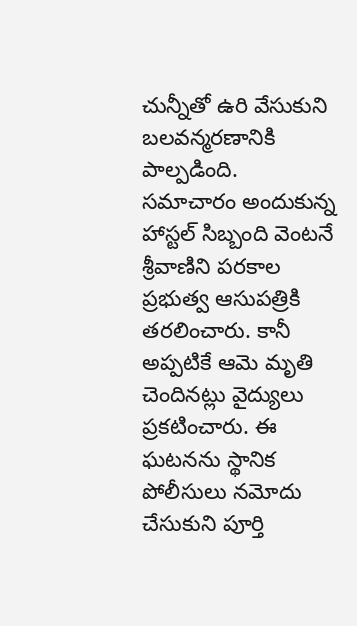చున్నీతో ఉరి వేసుకుని బలవన్మరణానికి పాల్పడింది.
సమాచారం అందుకున్న హాస్టల్ సిబ్బంది వెంటనే శ్రీవాణిని పరకాల ప్రభుత్వ ఆసుపత్రికి తరలించారు. కానీ అప్పటికే ఆమె మృతి చెందినట్లు వైద్యులు ప్రకటించారు. ఈ ఘటనను స్థానిక పోలీసులు నమోదు చేసుకుని పూర్తి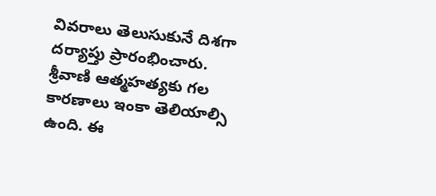వివరాలు తెలుసుకునే దిశగా దర్యాప్తు ప్రారంభించారు. శ్రీవాణి ఆత్మహత్యకు గల కారణాలు ఇంకా తెలియాల్సి ఉంది. ఈ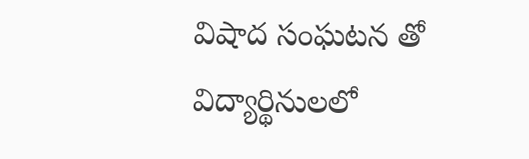విషాద సంఘటన తో విద్యార్థినులలో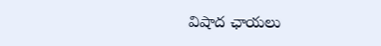విషాద ఛాయలు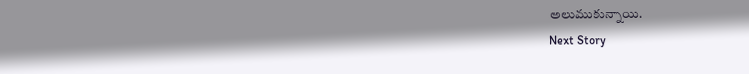అలుముకున్నాయి.
Next Story